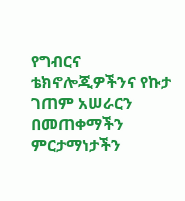የግብርና ቴክኖሎጂዎችንና የኩታ ገጠም አሠራርን በመጠቀማችን ምርታማነታችን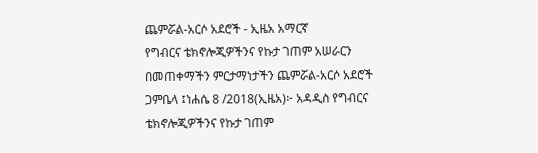ጨምሯል-አርሶ አደሮች - ኢዜአ አማርኛ
የግብርና ቴክኖሎጂዎችንና የኩታ ገጠም አሠራርን በመጠቀማችን ምርታማነታችን ጨምሯል-አርሶ አደሮች
ጋምቤላ ፤ነሐሴ 8 /2018(ኢዜአ)፦ አዳዲስ የግብርና ቴክኖሎጂዎችንና የኩታ ገጠም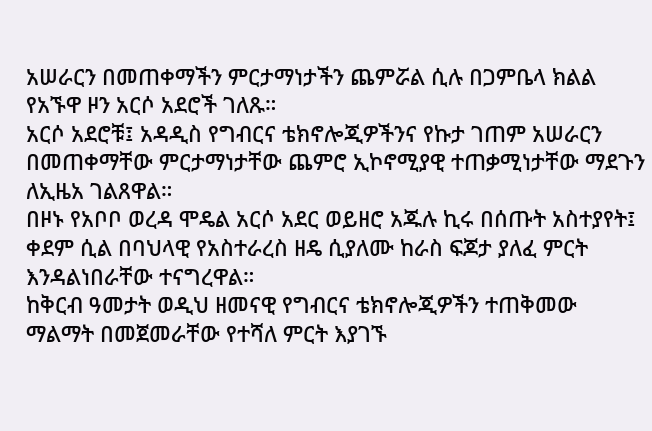አሠራርን በመጠቀማችን ምርታማነታችን ጨምሯል ሲሉ በጋምቤላ ክልል የአኙዋ ዞን አርሶ አደሮች ገለጹ።
አርሶ አደሮቹ፤ አዳዲስ የግብርና ቴክኖሎጂዎችንና የኩታ ገጠም አሠራርን በመጠቀማቸው ምርታማነታቸው ጨምሮ ኢኮኖሚያዊ ተጠቃሚነታቸው ማደጉን ለኢዜአ ገልጸዋል።
በዞኑ የአቦቦ ወረዳ ሞዴል አርሶ አደር ወይዘሮ አጁሉ ኪሩ በሰጡት አስተያየት፤ ቀደም ሲል በባህላዊ የአስተራረስ ዘዴ ሲያለሙ ከራስ ፍጆታ ያለፈ ምርት እንዳልነበራቸው ተናግረዋል።
ከቅርብ ዓመታት ወዲህ ዘመናዊ የግብርና ቴክኖሎጂዎችን ተጠቅመው ማልማት በመጀመራቸው የተሻለ ምርት እያገኙ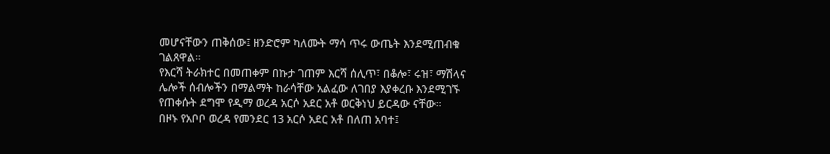መሆናቸውን ጠቅሰው፤ ዘንድሮም ካለሙት ማሳ ጥሩ ውጤት እንደሚጠብቁ ገልጸዋል።
የእርሻ ትራክተር በመጠቀም በኩታ ገጠም እርሻ ሰሊጥ፣ በቆሎ፣ ሩዝ፣ ማሽላና ሌሎች ሰብሎችን በማልማት ከራሳቸው አልፈው ለገበያ እያቀረቡ እንደሚገኙ የጠቀሱት ደግሞ የዲማ ወረዳ አርሶ አደር አቶ ወርቅነህ ይርዳው ናቸው።
በዞኑ የአቦቦ ወረዳ የመንደር 13 አርሶ አደር አቶ በለጠ አባተ፤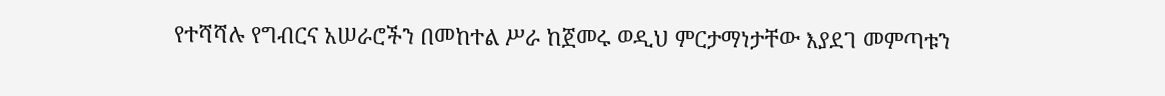የተሻሻሉ የግብርና አሠራሮችን በመከተል ሥራ ከጀመሩ ወዲህ ምርታማነታቸው እያደገ መምጣቱን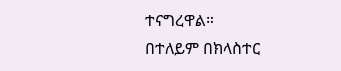ተናግረዋል።
በተለይም በክላስተር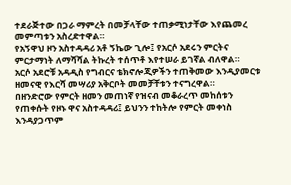ተደራጅተው በጋራ ማምረት በመቻላቸው ተጠቃሚነታቸው እየጨመረ መምጣቱን አስረድተዋል።
የአኝዋህ ዞን አስተዳዳሪ አቶ ኝኬው ጊሎ፤ የአርሶ አደሩን ምርትና ምርታማነት ለማሻሻል ትኩረት ተሰጥቶ እየተሠራ ይገኛል ብለዋል።
አርሶ አደሮቹ አዳዲስ የግብርና ቴክኖሎጂዎችን ተጠቅመው እንዲያመርቱ ዘመናዊ የእርሻ መሣሪያ አቅርቦት መመቻቸቱን ተናግረዋል።
በዘንድሮው የምርት ዘመን መጠነኛ የዝናብ መቆራረጥ መከሰቱን የጠቀሱት የዞኑ ዋና አስተዳዳሪ፤ ይህንን ተከትሎ የምርት መቀነስ እንዳያጋጥም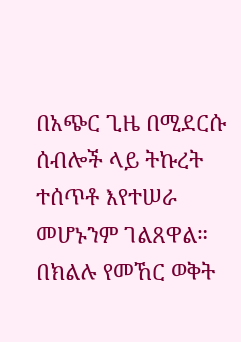በአጭር ጊዜ በሚደርሱ ሰብሎች ላይ ትኩረት ተሰጥቶ እየተሠራ መሆኑንም ገልጸዋል።
በክልሉ የመኸር ወቅት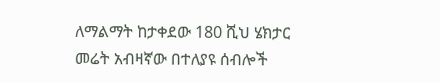ለማልማት ከታቀደው 180 ሺህ ሄክታር መሬት አብዛኛው በተለያዩ ሰብሎች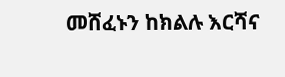መሸፈኑን ከክልሉ እርሻና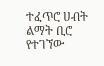ተፈጥሮ ሀብት ልማት ቢሮ የተገኘው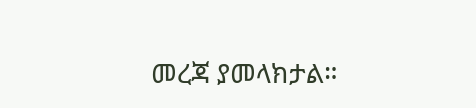መረጃ ያመላክታል።